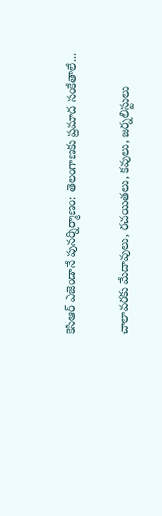కెసిఆర్ ఎజెండానే పునర్నిర్మాణం: తెలంగాణకు ప్రమాద సంకేతాలే...

చాలావరకు మేదావులు, రచయితలు, కవులు, జర్నలిస్టులు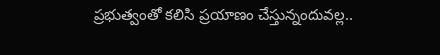ప్రభుత్వంతో కలిసి ప్రయాణం చేస్తున్నందువల్ల..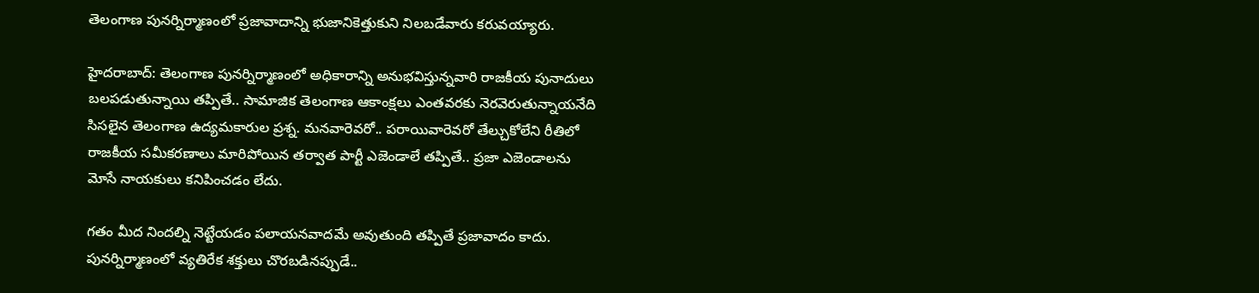తెలంగాణ పునర్నిర్మాణంలో ప్రజావాదాన్ని భుజానికెత్తుకుని నిలబడేవారు కరువయ్యారు.

హైదరాబాద్: తెలంగాణ పునర్నిర్మాణంలో అధికారాన్ని అనుభవిస్తున్నవారి రాజకీయ పునాదులు బలపడుతున్నాయి తప్పితే.. సామాజిక తెలంగాణ ఆకాంక్షలు ఎంతవరకు నెరవెరుతున్నాయనేది సిసలైన తెలంగాణ ఉద్యమకారుల ప్రశ్న. మనవారెవరో.. పరాయివారెవరో తేల్చుకోలేని రీతిలో రాజకీయ సమీకరణాలు మారిపోయిన తర్వాత పార్టీ ఎజెండాలే తప్పితే.. ప్రజా ఎజెండాలను మోసే నాయకులు కనిపించడం లేదు.

గతం మీద నిందల్ని నెట్టేయడం పలాయనవాదమే అవుతుంది తప్పితే ప్రజావాదం కాదు. పునర్నిర్మాణంలో వ్యతిరేక శక్తులు చొరబడినప్పుడే..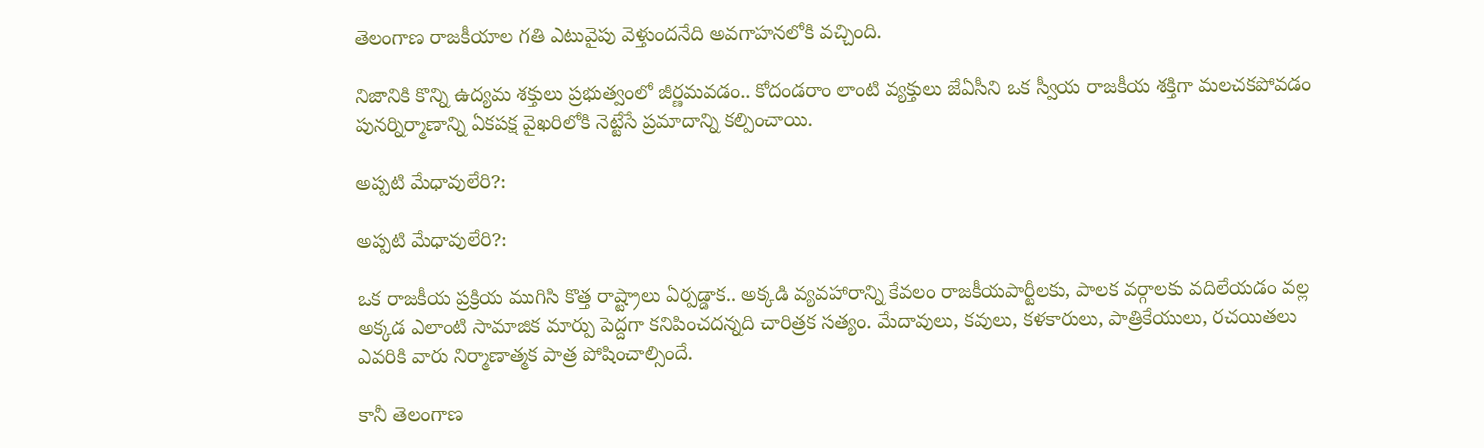తెలంగాణ రాజకీయాల గతి ఎటువైపు వెళ్తుందనేది అవగాహనలోకి వచ్చింది.

నిజానికి కొన్ని ఉద్యమ శక్తులు ప్రభుత్వంలో జీర్ణమవడం.. కోదండరాం లాంటి వ్యక్తులు జేఏసీని ఒక స్వీయ రాజకీయ శక్తిగా మలచకపోవడం పునర్నిర్మాణాన్ని ఏకపక్ష వైఖరిలోకి నెట్టేసే ప్రమాదాన్ని కల్పించాయి.

అప్పటి మేధావులేరి?:

అప్పటి మేధావులేరి?:

ఒక రాజకీయ ప్రక్రియ ముగిసి కొత్త రాష్ట్రాలు ఏర్పడ్డాక.. అక్కడి వ్యవహారాన్ని కేవలం రాజకీయపార్టీలకు, పాలక వర్గాలకు వదిలేయడం వల్ల అక్కడ ఎలాంటి సామాజిక మార్పు పెద్దగా కనిపించదన్నది చారిత్రక సత్యం. మేదావులు, కవులు, కళకారులు, పాత్రికేయులు, రచయితలు ఎవరికి వారు నిర్మాణాత్మక పాత్ర పోషించాల్సిందే.

కానీ తెలంగాణ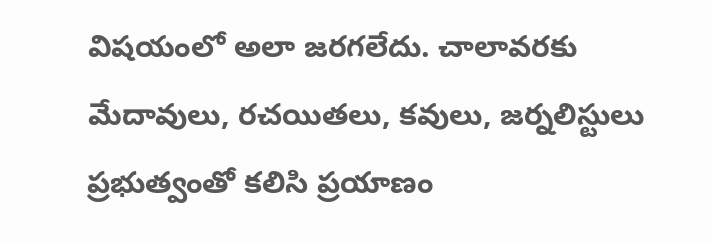విషయంలో అలా జరగలేదు. చాలావరకు మేదావులు, రచయితలు, కవులు, జర్నలిస్టులు ప్రభుత్వంతో కలిసి ప్రయాణం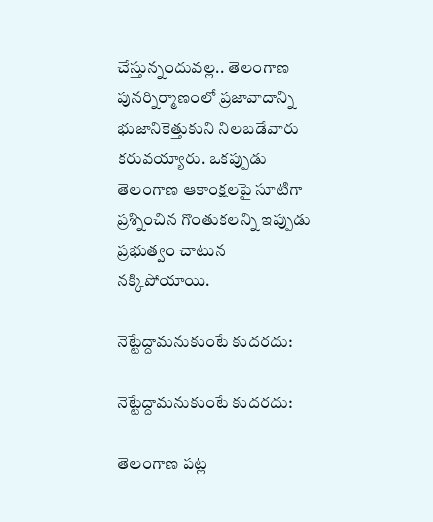చేస్తున్నందువల్ల.. తెలంగాణ పునర్నిర్మాణంలో ప్రజావాదాన్ని భుజానికెత్తుకుని నిలబడేవారు కరువయ్యారు. ఒకప్పుడు తెలంగాణ ఆకాంక్షలపై సూటిగా ప్రశ్నించిన గొంతుకలన్ని ఇప్పుడు ప్రభుత్వం చాటున నక్కిపోయాయి.

నెట్టేద్దామనుకుంటే కుదరదు:

నెట్టేద్దామనుకుంటే కుదరదు:

తెలంగాణ పట్ల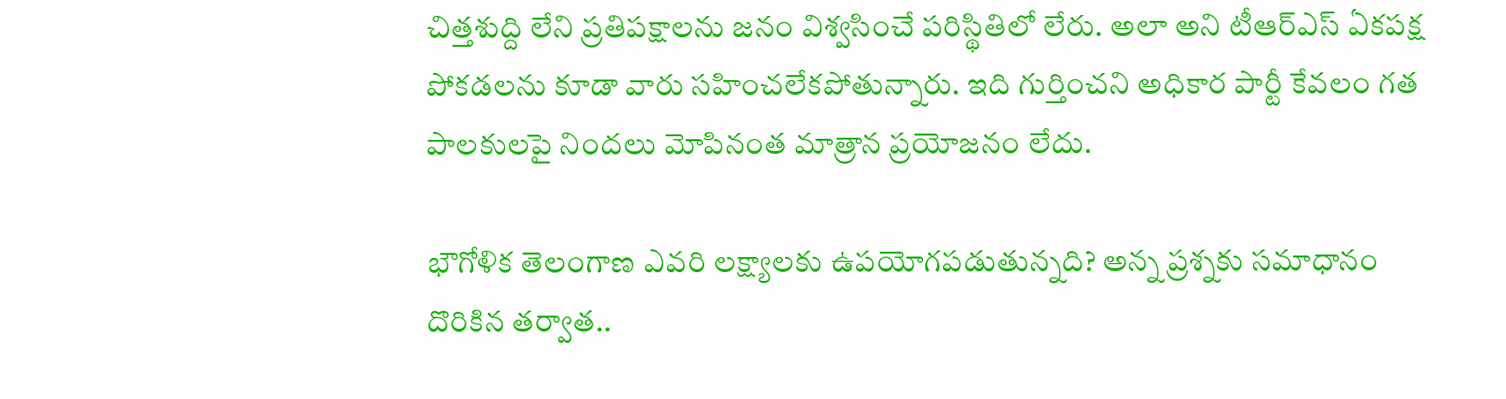చిత్తశుద్ది లేని ప్రతిపక్షాలను జనం విశ్వసించే పరిస్థితిలో లేరు. అలా అని టీఆర్ఎస్ ఏకపక్ష పోకడలను కూడా వారు సహించలేకపోతున్నారు. ఇది గుర్తించని అధికార పార్టీ కేవలం గత పాలకులపై నిందలు మోపినంత మాత్రాన ప్రయోజనం లేదు.

భౌగోళిక తెలంగాణ ఎవరి లక్ష్యాలకు ఉపయోగపడుతున్నది? అన్న ప్రశ్నకు సమాధానం దొరికిన తర్వాత..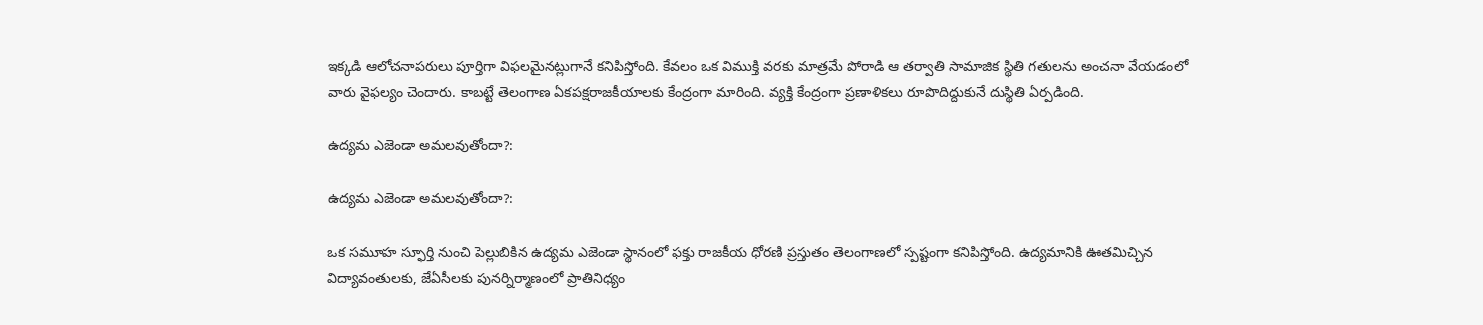ఇక్కడి ఆలోచనాపరులు పూర్తిగా విఫలమైనట్లుగానే కనిపిస్తోంది. కేవలం ఒక విముక్తి వరకు మాత్రమే పోరాడి ఆ తర్వాతి సామాజిక స్థితి గతులను అంచనా వేయడంలో వారు వైఫల్యం చెందారు. కాబట్టే తెలంగాణ ఏకపక్షరాజకీయాలకు కేంద్రంగా మారింది. వ్యక్తి కేంద్రంగా ప్రణాళికలు రూపొదిద్దుకునే దుస్థితి ఏర్పడింది.

ఉద్యమ ఎజెండా అమలవుతోందా?:

ఉద్యమ ఎజెండా అమలవుతోందా?:

ఒక సమూహ స్ఫూర్తి నుంచి పెల్లుబికిన ఉద్యమ ఎజెండా స్థానంలో ఫక్తు రాజకీయ ధోరణి ప్రస్తుతం తెలంగాణలో స్పష్టంగా కనిపిస్తోంది. ఉద్యమానికి ఊతమిచ్చిన విద్యావంతులకు, జేఏసీలకు పునర్నిర్మాణంలో ప్రాతినిధ్యం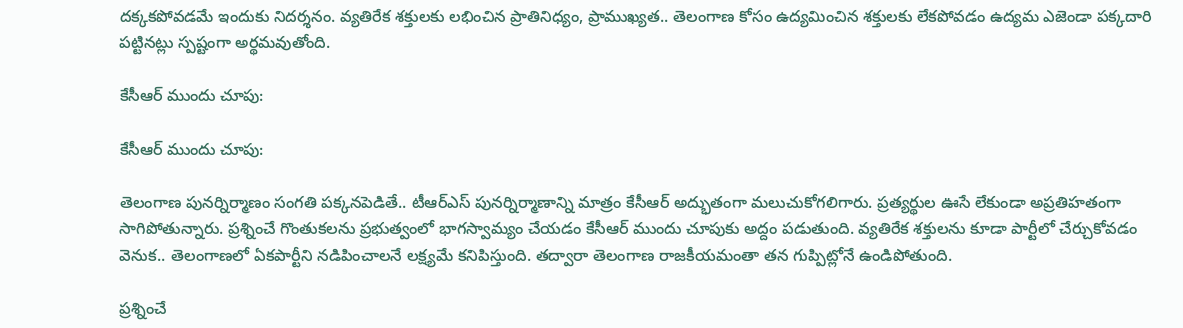దక్కకపోవడమే ఇందుకు నిదర్శనం. వ్యతిరేక శక్తులకు లభించిన ప్రాతినిధ్యం, ప్రాముఖ్యత.. తెలంగాణ కోసం ఉద్యమించిన శక్తులకు లేకపోవడం ఉద్యమ ఎజెండా పక్కదారి పట్టినట్లు స్పష్టంగా అర్థమవుతోంది.

కేసీఆర్ ముందు చూపు:

కేసీఆర్ ముందు చూపు:

తెలంగాణ పునర్నిర్మాణం సంగతి పక్కనపెడితే.. టీఆర్ఎస్ పునర్నిర్మాణాన్ని మాత్రం కేసీఆర్ అద్భుతంగా మలుచుకోగలిగారు. ప్రత్యర్థుల ఊసే లేకుండా అప్రతిహతంగా సాగిపోతున్నారు. ప్రశ్నించే గొంతుకలను ప్రభుత్వంలో భాగస్వామ్యం చేయడం కేసీఆర్ ముందు చూపుకు అద్దం పడుతుంది. వ్యతిరేక శక్తులను కూడా పార్టీలో చేర్చుకోవడం వెనుక.. తెలంగాణలో ఏకపార్టీని నడిపించాలనే లక్ష్యమే కనిపిస్తుంది. తద్వారా తెలంగాణ రాజకీయమంతా తన గుప్పిట్లోనే ఉండిపోతుంది.

ప్రశ్నించే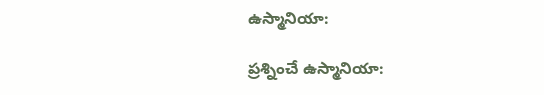ఉస్మానియా:

ప్రశ్నించే ఉస్మానియా: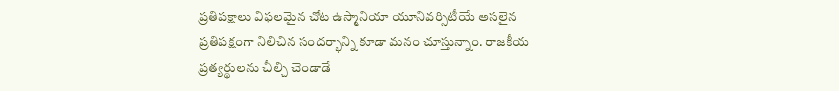ప్రతిపక్షాలు విఫలమైన చోట ఉస్మానియా యూనివర్సిటీయే అసలైన ప్రతిపక్షంగా నిలిచిన సందర్భాన్ని కూడా మనం చూస్తున్నాం. రాజకీయ ప్రత్యర్థులను చీల్చి చెండాడే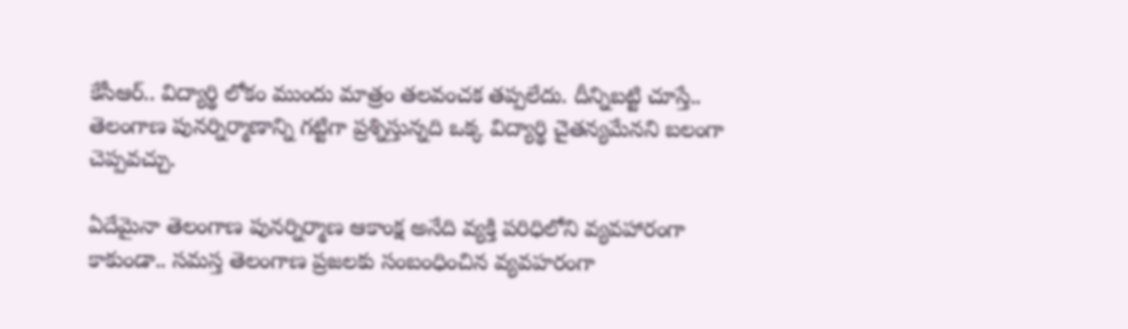కేసీఆర్.. విద్యార్థి లోకం ముందు మాత్రం తలవంచక తప్పలేదు. దీన్నిబట్టి చూస్తే.. తెలంగాణ పునర్నిర్మాణాన్ని గట్టిగా ప్రశ్నిస్తున్నది ఒక్క విద్యార్థి చైతన్యమేనని బలంగా చెప్పవచ్చు.

ఏదేమైనా తెలంగాణ పునర్నిర్మాణ ఆకాంక్ష అనేది వ్యక్తి పరిధిలోని వ్యవహారంగా కాకుండా.. సమస్త తెలంగాణ ప్రజలకు సంబంధించిన వ్యవహరంగా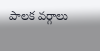పాలక వర్గాలు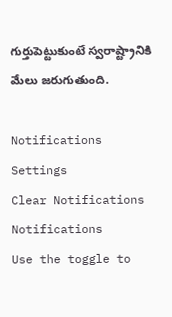గుర్తుపెట్టుకుంటే స్వరాష్ట్రానికి మేలు జరుగుతుంది.

Notifications
Settings
Clear Notifications
Notifications
Use the toggle to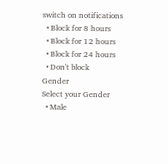switch on notifications
  • Block for 8 hours
  • Block for 12 hours
  • Block for 24 hours
  • Don't block
Gender
Select your Gender
  • Male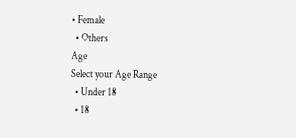• Female
  • Others
Age
Select your Age Range
  • Under 18
  • 18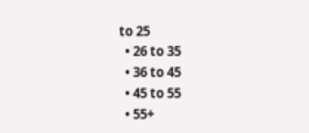to 25
  • 26 to 35
  • 36 to 45
  • 45 to 55
  • 55+